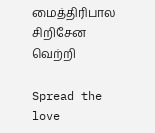மைத்திரிபால சிறிசேன வெற்றி

Spread the love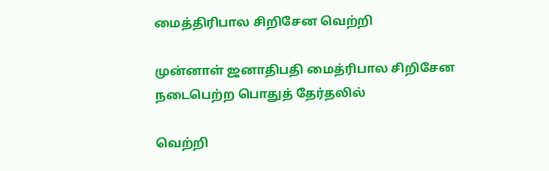மைத்திரிபால சிறிசேன வெற்றி

முன்னாள் ஜனாதிபதி மைத்ரிபால சிறிசேன நடைபெற்ற பொதுத் தேர்தலில்

வெற்றி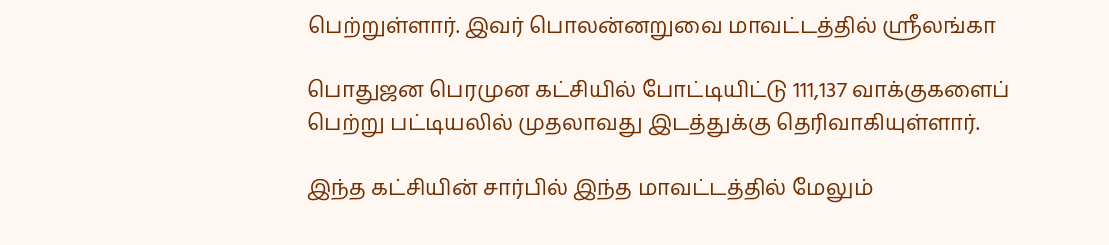பெற்றுள்ளார். இவர் பொலன்னறுவை மாவட்டத்தில் ஸ்ரீலங்கா

பொதுஜன பெரமுன கட்சியில் போட்டியிட்டு 111,137 வாக்குகளைப் பெற்று பட்டியலில் முதலாவது இடத்துக்கு தெரிவாகியுள்ளார்.

இந்த கட்சியின் சார்பில் இந்த மாவட்டத்தில் மேலும்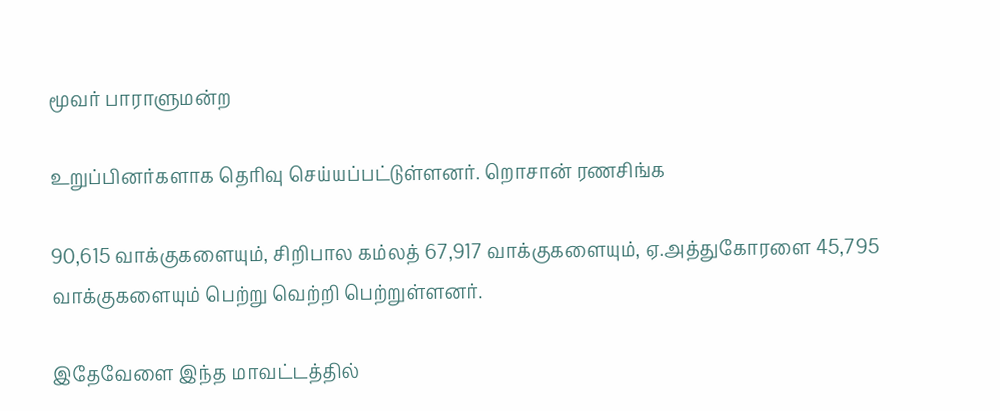மூவர் பாராளுமன்ற

உறுப்பினர்களாக தெரிவு செய்யப்பட்டுள்ளனர். றொசான் ரணசிங்க

90,615 வாக்குகளையும், சிறிபால கம்லத் 67,917 வாக்குகளையும், ஏ.அத்துகோரளை 45,795 வாக்குகளையும் பெற்று வெற்றி பெற்றுள்ளனர்.

இதேவேளை இந்த மாவட்டத்தில்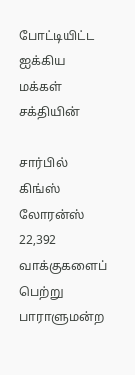போட்டியிட்ட ஐக்கிய மக்கள் சக்தியின்

சார்பில் கிங்ஸ் லோரன்ஸ் 22,392 வாக்குகளைப் பெற்று பாராளுமன்ற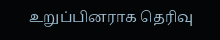உறுப்பினராக தெரிவு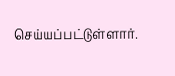செய்யப்பட்டுள்ளார்.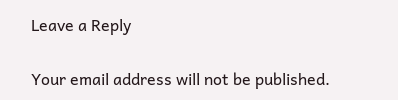Leave a Reply

Your email address will not be published.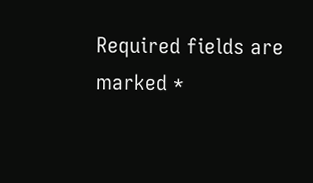Required fields are marked *